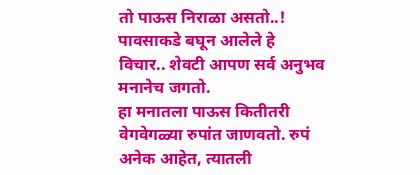तो पाऊस निराळा असतो..!
पावसाकडे बघून आलेले हे विचार.. शेवटी आपण सर्व अनुभव मनानेच जगतो.
हा मनातला पाऊस कितीतरी वेगवेगळ्या रुपांत जाणवतो. रुपं अनेक आहेत, त्यातली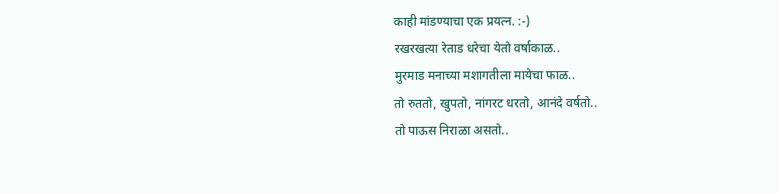काही मांडण्याचा एक प्रयत्न. :-)
रखरखत्या रेताड धरेचा येतो वर्षाकाळ..
मुरमाड मनाच्या मशागतीला मायेचा फाळ..
तो रुततो, खुपतो, नांगरट धरतो, आनंदे वर्षतो..
तो पाऊस निराळा असतो..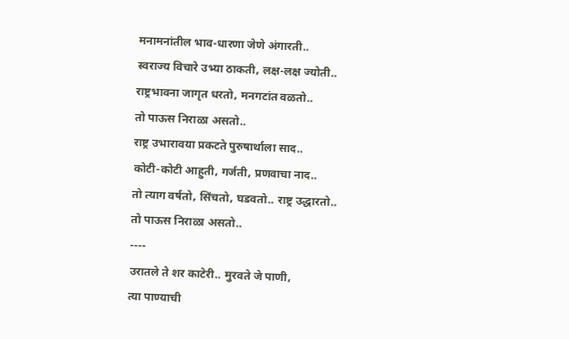मनामनांतील भाव-धारणा जेणे अंगारती..
स्वराज्य विचारे उभ्या ठाकती, लक्ष-लक्ष ज्योती..
राष्ट्रभावना जागृत धरतो, मनगटांत वळतो..
तो पाऊस निराळा असतो..
राष्ट्र उभारावया प्रकटते पुरुषार्थाला साद..
कोटी-कोटी आहुती, गर्जती, प्रणवाचा नाद..
तो त्याग वर्षतो, सिंचतो, घडवतो.. राष्ट्र उद्धारतो..
तो पाऊस निराळा असतो..
----
उरातले ते शर काटेरी.. मुरवते जे पाणी,
त्या पाण्याची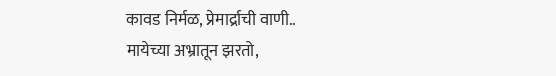कावड निर्मळ, प्रेमार्द्राची वाणी..
मायेच्या अभ्रातून झरतो,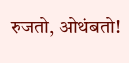रुजतो, ओथंबतो!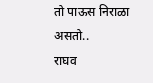तो पाऊस निराळा असतो..
राघव